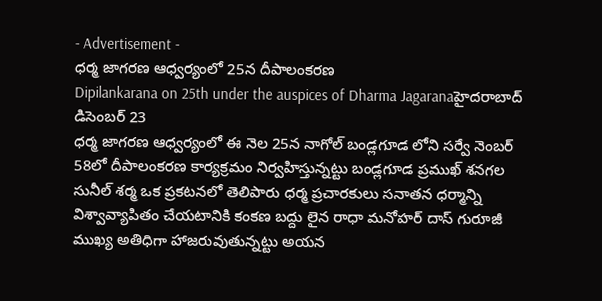- Advertisement -
ధర్మ జాగరణ ఆధ్వర్యంలో 25న దీపాలంకరణ
Dipilankarana on 25th under the auspices of Dharma Jagaranaహైదరాబాద్ డిసెంబర్ 23
ధర్మ జాగరణ ఆధ్వర్యంలో ఈ నెల 25న నాగోల్ బండ్లగూడ లోని సర్వే నెంబర్ 58లో దీపాలంకరణ కార్యక్రమం నిర్వహిస్తున్నట్టు బండ్లగూడ ప్రముఖ్ శనగల సునీల్ శర్మ ఒక ప్రకటనలో తెలిపారు ధర్మ ప్రచారకులు సనాతన ధర్మాన్ని విశ్వావ్యాపితం చేయటానికి కంకణ బద్దు లైన రాధా మనోహర్ దాస్ గురూజీ ముఖ్య అతిధిగా హాజరువుతున్నట్టు అయన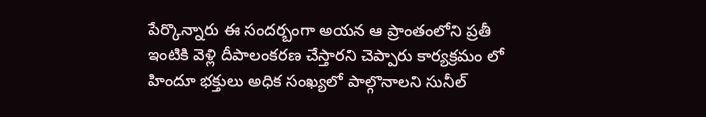పేర్కొన్నారు ఈ సందర్బంగా అయన ఆ ప్రాంతంలోని ప్రతీ ఇంటికి వెళ్లి దీపాలంకరణ చేస్తారని చెప్పారు కార్యక్రమం లో హిందూ భక్తులు అధిక సంఖ్యలో పాల్గొనాలని సునీల్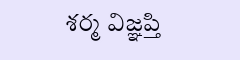శర్మ విజ్ఞప్తి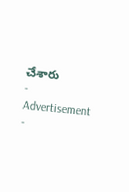చేశారు
- Advertisement -